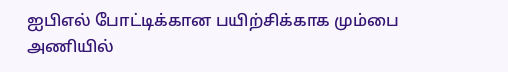ஐபிஎல் போட்டிக்கான பயிற்சிக்காக மும்பை அணியில்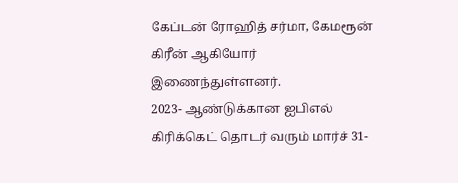கேப்டன் ரோஹித் சர்மா, கேமரூன் கிரீன் ஆகியோர் இணைந்துள்ளனர்.
2023- ஆண்டுக்கான ஐபிஎல் கிரிக்கெட் தொடர் வரும் மார்ச் 31-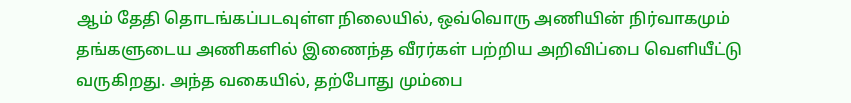ஆம் தேதி தொடங்கப்படவுள்ள நிலையில், ஒவ்வொரு அணியின் நிர்வாகமும் தங்களுடைய அணிகளில் இணைந்த வீரர்கள் பற்றிய அறிவிப்பை வெளியீட்டு வருகிறது. அந்த வகையில், தற்போது மும்பை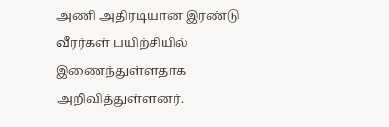அணி அதிரடியான இரண்டு வீரர்கள் பயிற்சியில் இணைந்துள்ளதாக அறிவித்துள்ளனர்.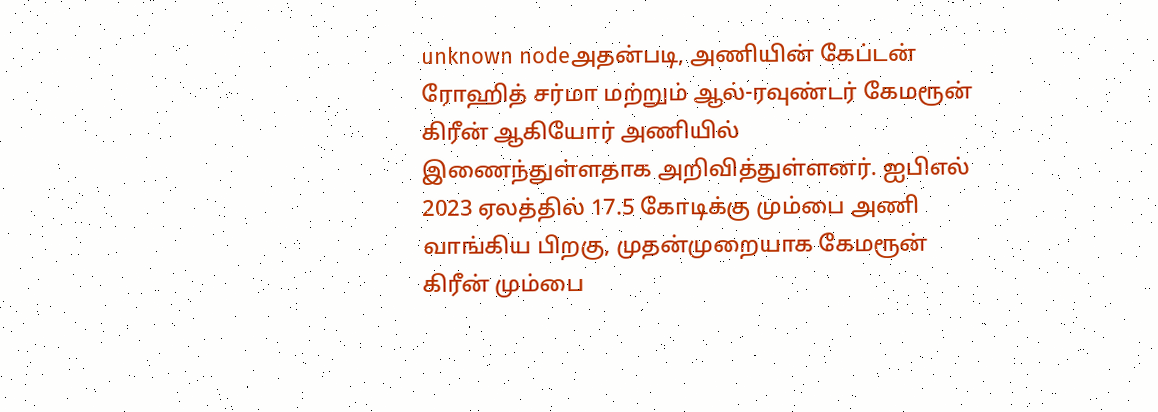unknown nodeஅதன்படி, அணியின் கேப்டன் ரோஹித் சர்மா மற்றும் ஆல்-ரவுண்டர் கேமரூன் கிரீன் ஆகியோர் அணியில் இணைந்துள்ளதாக அறிவித்துள்ளனர். ஐபிஎல் 2023 ஏலத்தில் 17.5 கோடிக்கு மும்பை அணி வாங்கிய பிறகு, முதன்முறையாக கேமரூன் கிரீன் மும்பை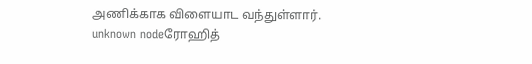அணிக்காக விளையாட வந்துள்ளார்.
unknown nodeரோஹித்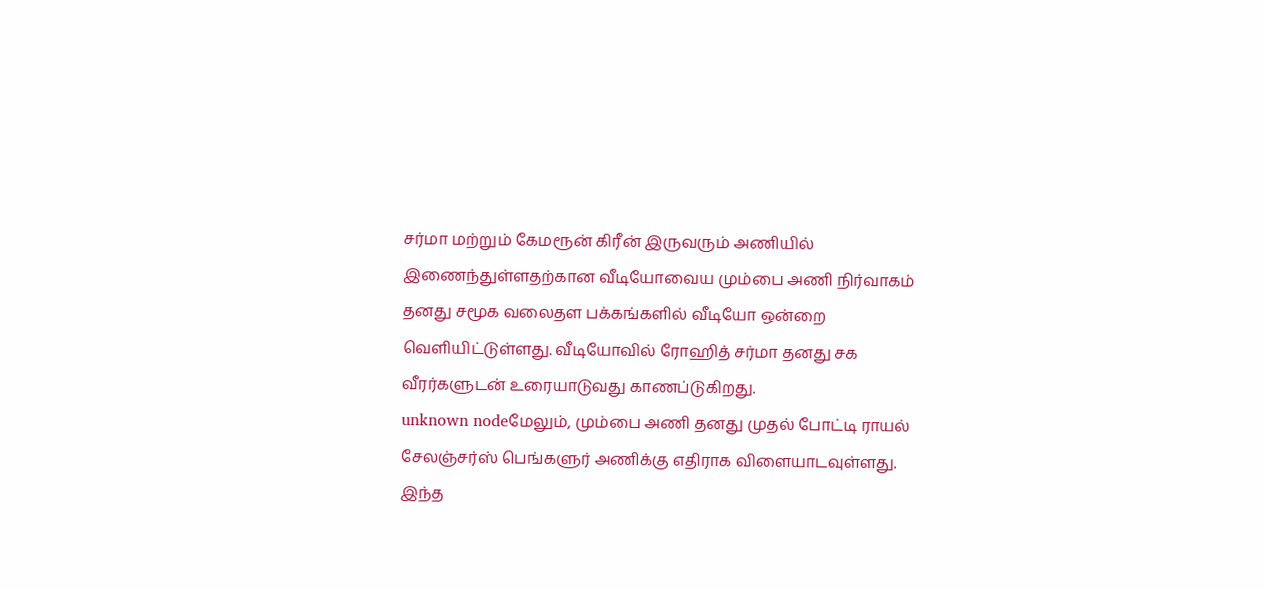சர்மா மற்றும் கேமரூன் கிரீன் இருவரும் அணியில் இணைந்துள்ளதற்கான வீடியோவைய மும்பை அணி நிர்வாகம் தனது சமூக வலைதள பக்கங்களில் வீடியோ ஒன்றை வெளியிட்டுள்ளது. வீடியோவில் ரோஹித் சர்மா தனது சக வீரர்களுடன் உரையாடுவது காணப்டுகிறது.
unknown nodeமேலும், மும்பை அணி தனது முதல் போட்டி ராயல் சேலஞ்சர்ஸ் பெங்களுர் அணிக்கு எதிராக விளையாடவுள்ளது. இந்த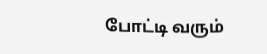போட்டி வரும்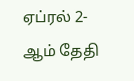ஏப்ரல் 2-ஆம் தேதி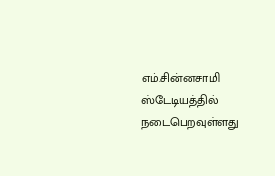எம்.சின்னசாமி ஸ்டேடியத்தில் நடைபெறவுள்ளது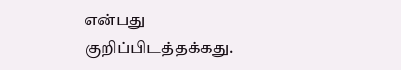என்பது குறிப்பிடத்தக்கது.